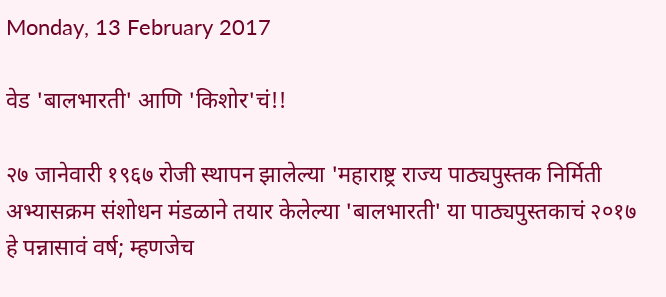Monday, 13 February 2017

वेड 'बालभारती' आणि 'किशोर'चं!!

२७ जानेवारी १९६७ रोजी स्थापन झालेल्या 'महाराष्ट्र राज्य पाठ्यपुस्तक निर्मिती अभ्यासक्रम संशोधन मंडळाने तयार केलेल्या 'बालभारती' या पाठ्यपुस्तकाचं २०१७ हे पन्नासावं वर्ष; म्हणजेच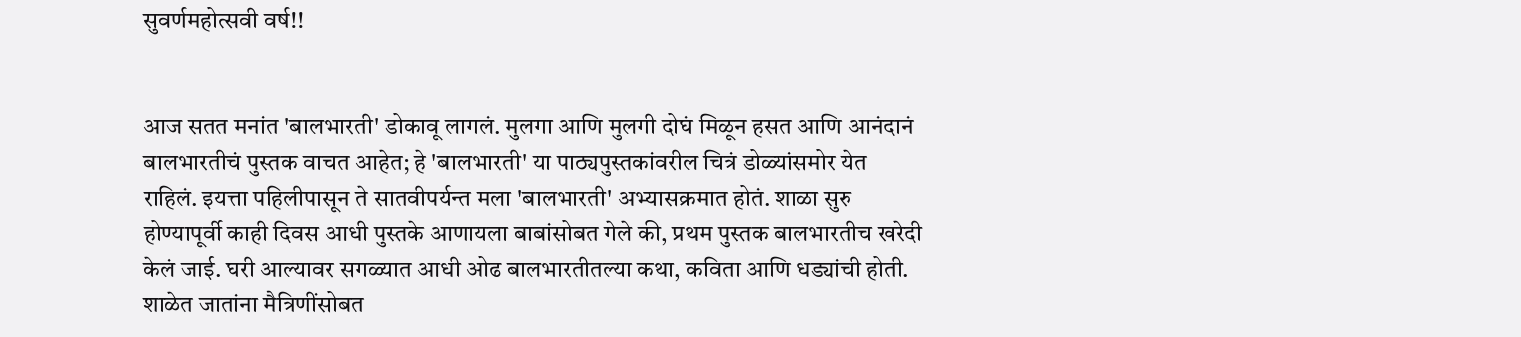सुवर्णमहोत्सवी वर्ष!!


आज सतत मनांत 'बालभारती' डोकावू लागलं. मुलगा आणि मुलगी दोघं मिळून हसत आणि आनंदानं बालभारतीचं पुस्तक वाचत आहेत; हे 'बालभारती' या पाठ्यपुस्तकांवरील चित्रं डोळ्यांसमोर येत राहिलं. इयत्ता पहिलीपासून ते सातवीपर्यन्त मला 'बालभारती' अभ्यासक्रमात होतं. शाळा सुरु होण्यापूर्वी काही दिवस आधी पुस्तके आणायला बाबांसोबत गेले की, प्रथम पुस्तक बालभारतीच खरेदी केलं जाई. घरी आल्यावर सगळ्यात आधी ओढ बालभारतीतल्या कथा, कविता आणि धड्यांची होती. शाळेत जातांना मैत्रिणींसोबत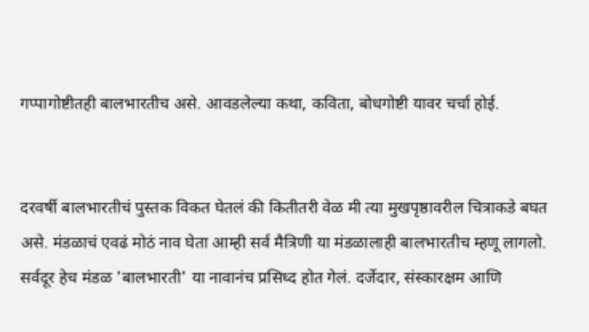गप्पागोष्टीतही बालभारतीच असे. आवडलेल्या कथा, कविता, बोधगोष्टी यावर चर्चा होई.


दरवर्षी बालभारतीचं पुस्तक विकत घेतलं की कितीतरी वेळ मी त्या मुखपृष्ठावरील चित्राकडे बघत असे. मंडळाचं एवढं मोठं नाव घेता आम्ही सर्व मैत्रिणी या मंडळालाही बालभारतीच म्हणू लागलो. सर्वदूर हेच मंडळ 'बालभारती' या नावानंच प्रसिध्द होत गेलं. दर्जेदार, संस्कारक्षम आणि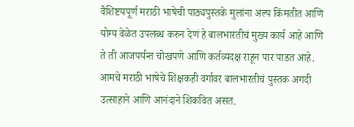वैशिष्टयपूर्ण मराठी भाषेची पाठ्यपुस्तके मुलांना अल्प किंमतीत आणि योग्य वेळेत उपलब्ध करुन देणं हे बालभारतीचं मुख्य कार्य आहे आणि ते ती आजपर्यन्त चोखपणे आणि कर्तव्यदक्ष राहून पार पाडत आहे. आमचे मराठी भाषेचे शिक्षकही वर्गावर बालभारतीचं पुस्तक अगदी उत्साहाने आणि आनंदाने शिकवित असत.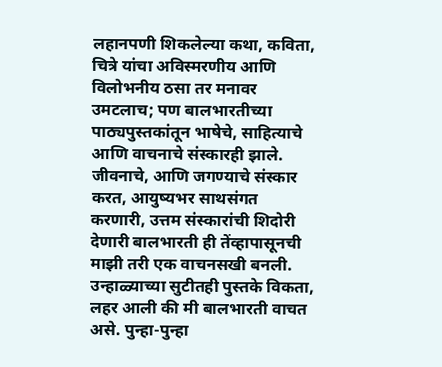लहानपणी शिकलेल्या कथा, कविता, चित्रे यांचा अविस्मरणीय आणि विलोभनीय ठसा तर मनावर उमटलाच; पण बालभारतीच्या पाठ्यपुस्तकांतून भाषेचे, साहित्याचे आणि वाचनाचे संस्कारही झाले. जीवनाचे, आणि जगण्याचे संस्कार करत, आयुष्यभर साथसंगत करणारी, उत्तम संस्कारांची शिदोरी देणारी बालभारती ही तेंव्हापासूनची माझी तरी एक वाचनसखी बनली. उन्हाळ्याच्या सुटीतही पुस्तके विकता, लहर आली की मी बालभारती वाचत असे. पुन्हा-पुन्हा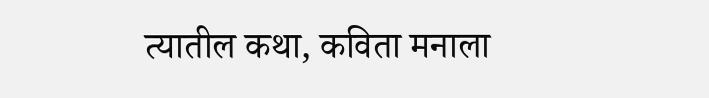त्यातील कथा, कविता मनाला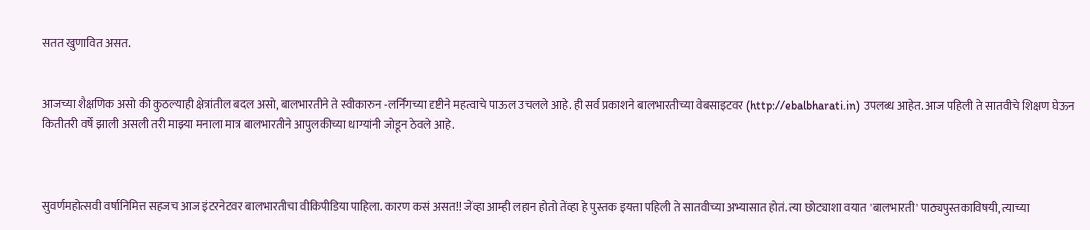सतत खुणावित असत.


आजच्या शैक्षणिक असो की कुठल्याही क्षेत्रांतील बदल असो, बालभारतीने ते स्वीकारुन -लर्निंगच्या दृष्टीने महत्वाचे पाऊल उचलले आहे. ही सर्व प्रकाशने बालभारतीच्या वेबसाइटवर (http://ebalbharati.in) उपलब्ध आहेत. आज पहिली ते सातवीचे शिक्षण घेऊन कितीतरी वर्षे झाली असली तरी माझ्या मनाला मात्र बालभारतीने आपुलकीच्या धाग्यांनी जोडून ठेवले आहे.



सुवर्णमहोत्सवी वर्षानिमित्त सहजच आज इंटरनेटवर बालभारतीचा वीकिपीडिया पाहिला. कारण कसं असत!! जेंव्हा आम्ही लहान होतो तेंव्हा हे पुस्तक इयत्ता पहिली ते सातवीच्या अभ्यासात होतं. त्या छोट्याशा वयात 'बालभारती' पाठ्यपुस्तकाविषयी, त्याच्या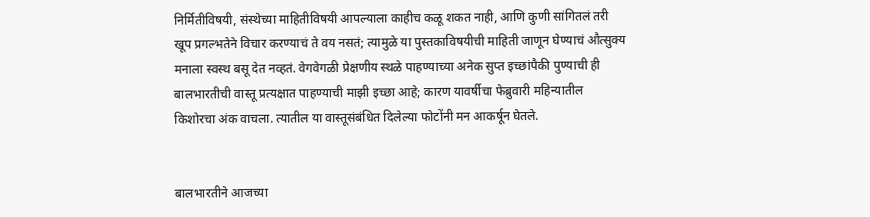निर्मितीविषयी, संस्थेच्या माहितीविषयी आपल्याला काहीच कळू शकत नाही, आणि कुणी सांगितलं तरी खूप प्रगल्भतेने विचार करण्याचं ते वय नसतं; त्यामुळे या पुस्तकाविषयीची माहिती जाणून घेण्याचं औत्सुक्य मनाला स्वस्थ बसू देत नव्हतं. वेगवेगळी प्रेक्षणीय स्थळे पाहण्याच्या अनेक सुप्त इच्छांपैकी पुण्याची ही बालभारतीची वास्तू प्रत्यक्षात पाहण्याची माझी इच्छा आहे; कारण यावर्षीचा फेब्रुवारी महिन्यातील किशोरचा अंक वाचला. त्यातील या वास्तूसंबंधित दिलेल्या फोटोंनी मन आकर्षून घेतले.


बालभारतीने आजच्या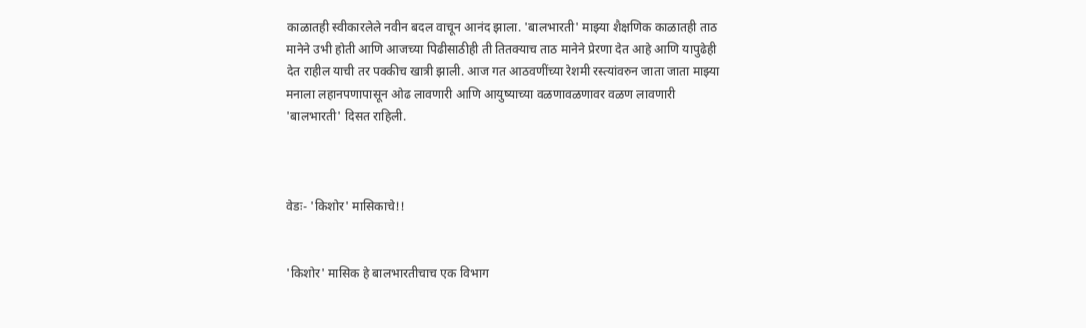काळातही स्वीकारलेले नवीन बदल वाचून आनंद झाला. 'बालभारती' माझ्या शैक्षणिक काळातही ताठ मानेने उभी होती आणि आजच्या पिढीसाठीही ती तितक्याच ताठ मानेने प्रेरणा देत आहे आणि यापुढेही देत राहील याची तर पक्कीच खात्री झाली. आज गत आठवणींच्या रेशमी रस्त्यांवरुन जाता जाता माझ्या मनाला लहानपणापासून ओढ लावणारी आणि आयुष्याच्या वळणावळणावर वळण लावणारी 'बालभारती' दिसत राहिली.



वेडः- 'किशोर' मासिकाचे!!


'किशोर' मासिक हे बालभारतीचाच एक विभाग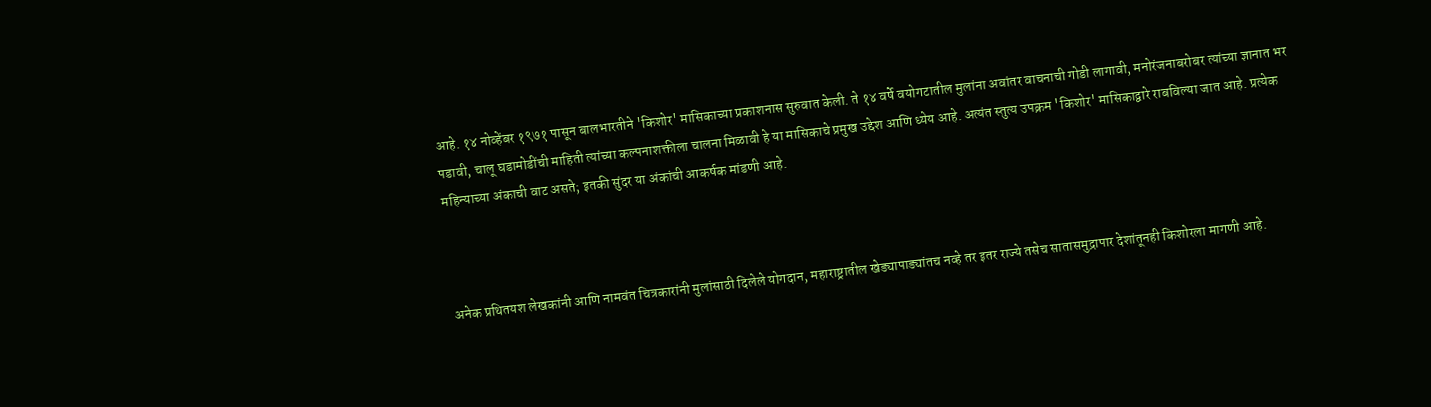आहे. १४ नोव्हेंबर १९७१ पासून बालभारतीने 'किशोर' मासिकाच्या प्रकाशनास सुरुवात केली. ते १४ वर्षे वयोगटातील मुलांना अवांतर वाचनाची गोडी लागावी, मनोरंजनाबरोबर त्यांच्या ज्ञानात भर पडावी, चालू घडामोडींची माहिती त्यांच्या कल्पनाशक्तीला चालना मिळावी हे या मासिकाचे प्रमुख उद्देश आणि ध्येय आहे. अत्यंत स्तुत्य उपक्रम 'किशोर' मासिकाद्वारे राबविल्या जात आहे. प्रत्येक महिन्याच्या अंकाची वाट असते; इतकी सुंदर या अंकांची आकर्षक मांडणी आहे.



अनेक प्रथितयश लेखकांनी आणि नामवंत चित्रकारांनी मुलांसाठी दिलेले योगदान, महाराष्ट्रातील खेड्यापाड्यांतच नव्हे तर इतर राज्ये तसेच सातासमुद्रापार देशांतूनही किशोरला मागणी आहे.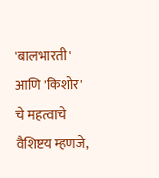'बालभारती' आणि 'किशोर' चे महत्वाचे वैशिष्टय म्हणजे,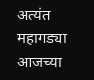अत्यंत महागड्या आजच्या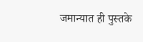जमान्यात ही पुस्तके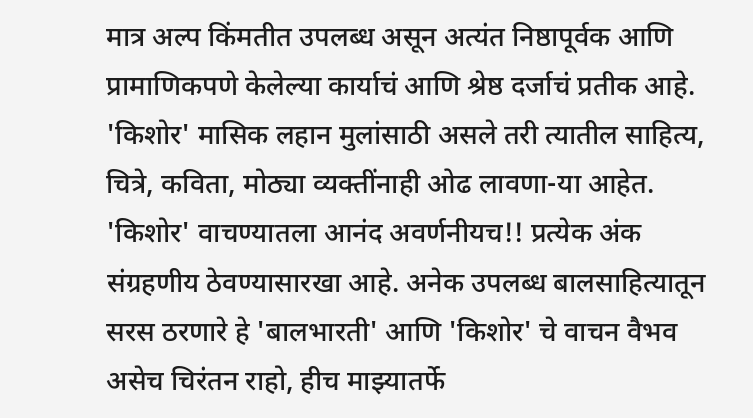मात्र अल्प किंमतीत उपलब्ध असून अत्यंत निष्ठापूर्वक आणि प्रामाणिकपणे केलेल्या कार्याचं आणि श्रेष्ठ दर्जाचं प्रतीक आहे. 'किशोर' मासिक लहान मुलांसाठी असले तरी त्यातील साहित्य, चित्रे, कविता, मोठ्या व्यक्तींनाही ओढ लावणा-या आहेत. 'किशोर' वाचण्यातला आनंद अवर्णनीयच!! प्रत्येक अंक संग्रहणीय ठेवण्यासारखा आहे. अनेक उपलब्ध बालसाहित्यातून सरस ठरणारे हे 'बालभारती' आणि 'किशोर' चे वाचन वैभव असेच चिरंतन राहो, हीच माझ्यातर्फे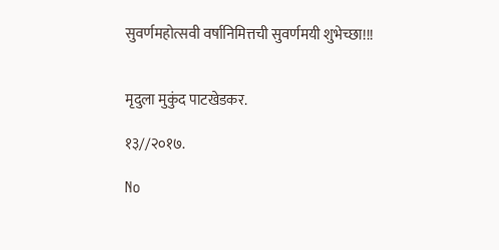सुवर्णमहोत्सवी वर्षानिमित्तची सुवर्णमयी शुभेच्छा!!!


मृदुला मुकुंद पाटखेडकर.

१३//२०१७.

No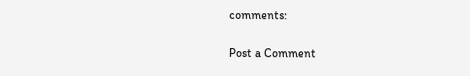comments:

Post a Comment